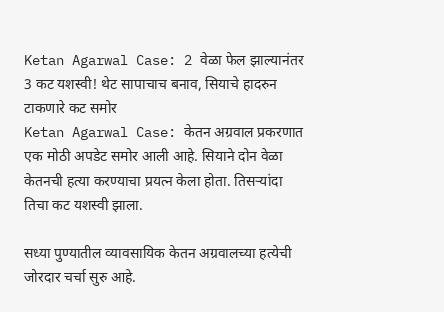Ketan Agarwal Case: 2 वेळा फेल झाल्यानंतर 3 कट यशस्वी! थेट सापाचाच बनाव, सियाचे हादरुन टाकणारे कट समोर
Ketan Agarwal Case: केतन अग्रवाल प्रकरणात एक मोठी अपडेट समोर आली आहे. सियाने दोन वेळा केतनची हत्या करण्याचा प्रयत्न केला होता. तिसऱ्यांदा तिचा कट यशस्वी झाला.

सध्या पुण्यातील व्यावसायिक केतन अग्रवालच्या हत्येची जोरदार चर्चा सुरु आहे.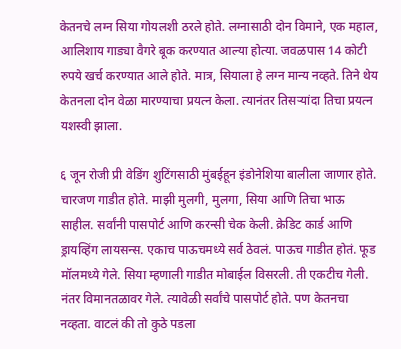केतनचे लग्न सिया गोयलशी ठरले होते. लग्नासाठी दोन विमाने, एक महाल, आलिशाय गाड्या वैगरे बूक करण्यात आल्या होत्या. जवळपास 14 कोटी रुपये खर्च करण्यात आले होते. मात्र, सियाला हे लग्न मान्य नव्हते. तिने थेय केतनला दोन वेळा मारण्याचा प्रयत्न केला. त्यानंतर तिसऱ्यांदा तिचा प्रयत्न यशस्वी झाला.

६ जून रोजी प्री वेडिंग शुटिंगसाठी मुंबईहून इंडोनेशिया बालीला जाणार होते. चारजण गाडीत होते. माझी मुलगी, मुलगा, सिया आणि तिचा भाऊ साहील. सर्वांनी पासपोर्ट आणि करन्सी चेक केली. क्रेडिट कार्ड आणि ड्रायव्हिंग लायसन्स. एकाच पाऊचमध्ये सर्व ठेवलं. पाऊच गाडीत होतं. फूड मॉलमध्ये गेले. सिया म्हणाली गाडीत मोबाईल विसरली. ती एकटीच गेली. नंतर विमानतळावर गेले. त्यावेळी सर्वांचे पासपोर्ट होते. पण केतनचा नव्हता. वाटलं की तो कुठे पडला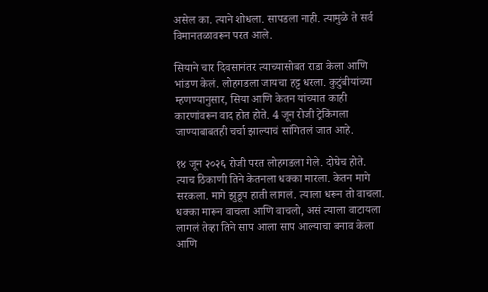असेल का. त्याने शोधला. सापडला नाही. त्यामुळे ते सर्व विमानतळावरून परत आले.

सियाने चार दिवसानंतर त्याच्यासोबत राडा केला आणि भांडण केलं. लोहगडला जायचा हट्ट धरला. कुटुंबीयांच्या म्हणण्यानुसार, सिया आणि केतन यांच्यात काही कारणांवरून वाद होत होते. 4 जून रोजी ट्रेकिंगला जाण्याबाबतही चर्चा झाल्याचं सांगितलं जात आहे.

१४ जून २०२६ रोजी परत लोहगडला गेले. दोघेच होते. त्याच ठिकाणी तिने केतनला धक्का मारला. केतन मागे सरकला. मागे झुडूप हाती लागलं. त्याला धरून तो वाचला. धक्का मारून वाचला आणि वाचलो, असं त्याला वाटायला लागलं तेव्हा तिने साप आला साप आल्याचा बनाव केला आणि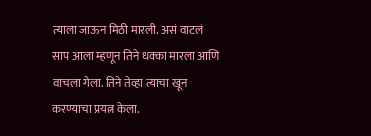त्याला जाऊन मिठी मारली. असं वाटलं साप आला म्हणून तिने धक्का मारला आणि वाचला गेला. तिने तेव्हा त्याचा खून करण्याचा प्रयत्न केला.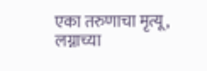एका तरुणाचा मृत्यू, लग्नाच्या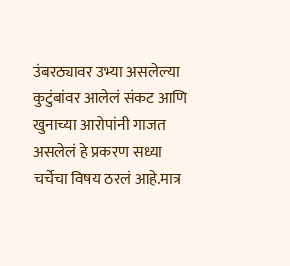उंबरठ्यावर उभ्या असलेल्या कुटुंबांवर आलेलं संकट आणि खुनाच्या आरोपांनी गाजत असलेलं हे प्रकरण सध्या चर्चेचा विषय ठरलं आहे.मात्र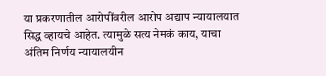या प्रकरणातील आरोपींवरील आरोप अद्याप न्यायालयात सिद्ध व्हायचे आहेत. त्यामुळे सत्य नेमकं काय, याचा अंतिम निर्णय न्यायालयीन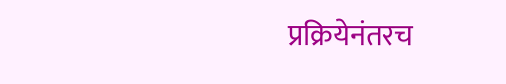प्रक्रियेनंतरच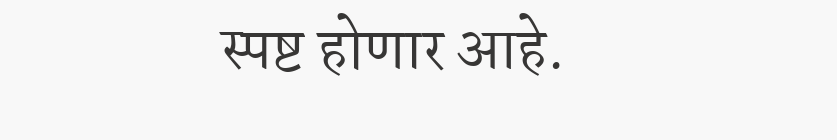स्पष्ट होणार आहे.